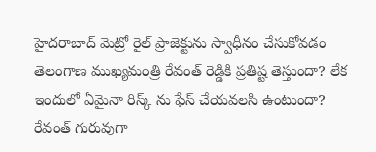హైదరాబాద్ మెట్రో రైల్ ప్రాజెక్టును స్వాధీనం చేసుకోవడం తెలంగాణ ముఖ్యమంత్రి రేవంత్ రెడ్డికి ప్రతిష్ట తెస్తుందా? లేక ఇందులో ఏమైనా రిస్క్ ను ఫేస్ చేయవలసి ఉంటుందా? రేవంత్ గురువుగా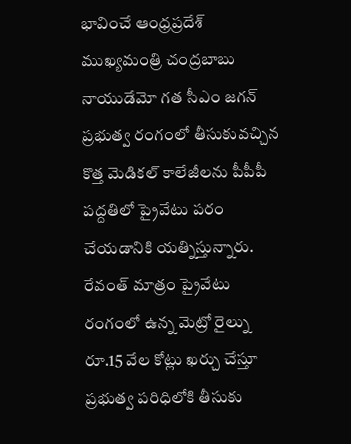భావించే ఆంధ్రప్రదేశ్ ముఖ్యమంత్రి చంద్రబాబు నాయుడేమో గత సీఎం జగన్ ప్రభుత్వ రంగంలో తీసుకువచ్చిన కొత్త మెడికల్ కాలేజీలను పీపీపీ పద్దతిలో ప్రైవేటు పరం చేయడానికి యత్నిస్తున్నారు. రేవంత్ మాత్రం ప్రైవేటు రంగంలో ఉన్న మెట్రో రైల్ను రూ.15 వేల కోట్లు ఖర్చు చేస్తూ ప్రభుత్వ పరిధిలోకి తీసుకు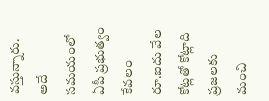వస్తున్నారు. అదే సమయంలో ఏపీ ప్రభుత్వం కేవలం రూ.ఐదు వేల కోట్లతో కోట్లాది ప్రజలకు మంచి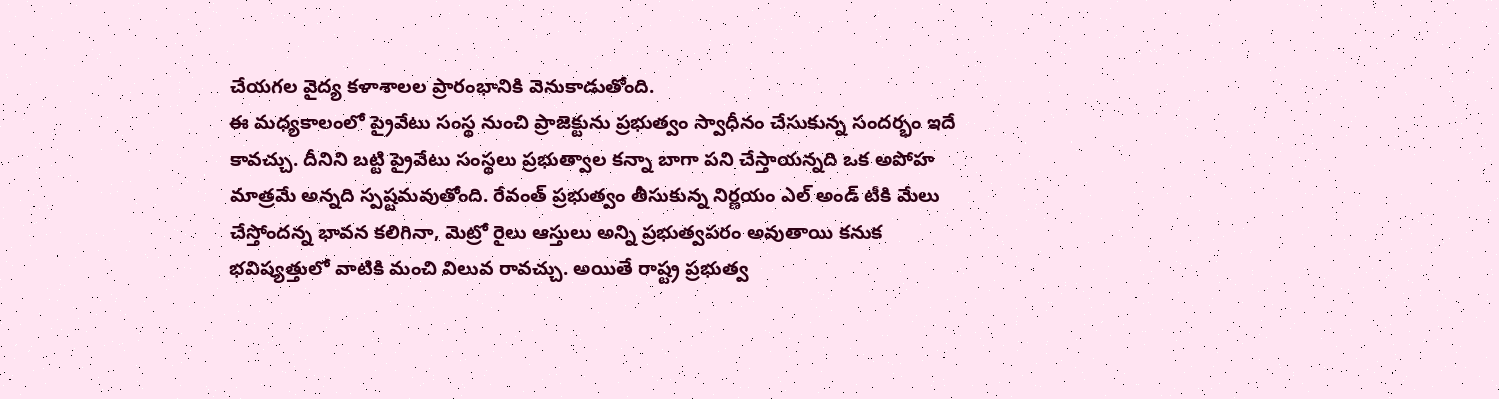చేయగల వైద్య కళాశాలల ప్రారంభానికి వెనుకాడుతోంది.
ఈ మధ్యకాలంలో ప్రైవేటు సంస్థ నుంచి ప్రాజెక్టును ప్రభుత్వం స్వాధీనం చేసుకున్న సందర్భం ఇదే కావచ్చు. దీనిని బట్టి ప్రైవేటు సంస్థలు ప్రభుత్వాల కన్నా బాగా పని చేస్తాయన్నది ఒక అపోహ మాత్రమే అన్నది స్పష్టమవుతోంది. రేవంత్ ప్రభుత్వం తీసుకున్న నిర్ణయం ఎల్ అండ్ టీకి మేలు చేస్తోందన్న భావన కలిగినా, మెట్రో రైలు ఆస్తులు అన్ని ప్రభుత్వపరం అవుతాయి కనుక భవిష్యత్తులో వాటికి మంచి విలువ రావచ్చు. అయితే రాష్ట్ర ప్రభుత్వ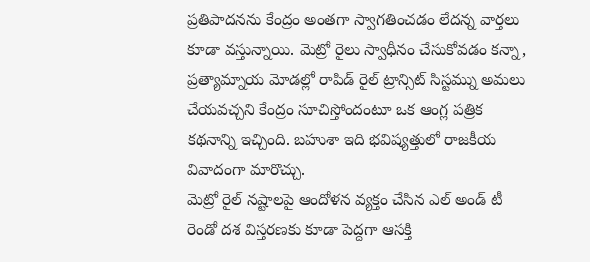ప్రతిపాదనను కేంద్రం అంతగా స్వాగతించడం లేదన్న వార్తలు కూడా వస్తున్నాయి. మెట్రో రైలు స్వాధీనం చేసుకోవడం కన్నా, ప్రత్యామ్నాయ మోడల్లో రాపిడ్ రైల్ ట్రాన్సిట్ సిస్టమ్ను అమలు చేయవచ్చని కేంద్రం సూచిస్తోందంటూ ఒక ఆంగ్ల పత్రిక కథనాన్ని ఇచ్చింది. బహుశా ఇది భవిష్యత్తులో రాజకీయ వివాదంగా మారొచ్చు.
మెట్రో రైల్ నష్టాలపై ఆందోళన వ్యక్తం చేసిన ఎల్ అండ్ టీ రెండో దశ విస్తరణకు కూడా పెద్దగా ఆసక్తి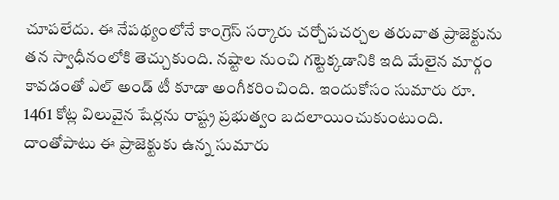చూపలేదు. ఈ నేపథ్యంలోనే కాంగ్రెస్ సర్కారు చర్చోపచర్చల తరువాత ప్రాజెక్టును తన స్వాధీనంలోకి తెచ్చుకుంది. నష్టాల నుంచి గట్టెక్కడానికి ఇది మేలైన మార్గం కావడంతో ఎల్ అండ్ టీ కూడా అంగీకరించింది. ఇందుకోసం సుమారు రూ. 1461 కోట్ల విలువైన షేర్లను రాష్ట్ర ప్రభుత్వం బదలాయించుకుంటుంది. దాంతోపాటు ఈ ప్రాజెక్టుకు ఉన్న సుమారు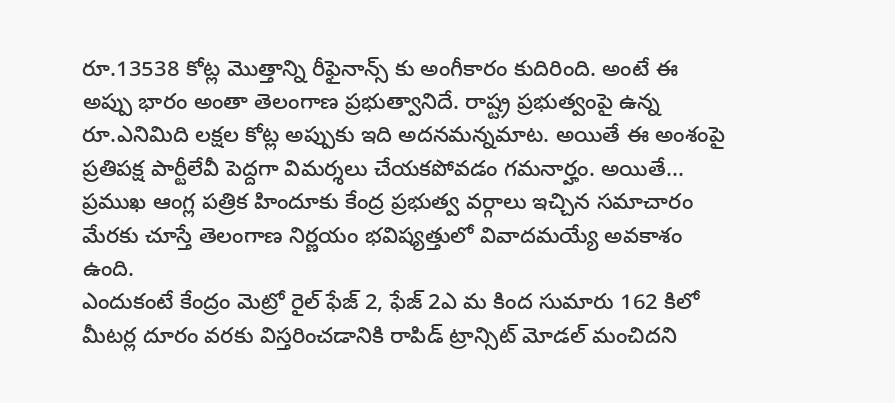రూ.13538 కోట్ల మొత్తాన్ని రీఫైనాన్స్ కు అంగీకారం కుదిరింది. అంటే ఈ అప్పు భారం అంతా తెలంగాణ ప్రభుత్వానిదే. రాష్ట్ర ప్రభుత్వంపై ఉన్న రూ.ఎనిమిది లక్షల కోట్ల అప్పుకు ఇది అదనమన్నమాట. అయితే ఈ అంశంపై ప్రతిపక్ష పార్టీలేవీ పెద్దగా విమర్శలు చేయకపోవడం గమనార్హం. అయితే... ప్రముఖ ఆంగ్ల పత్రిక హిందూకు కేంద్ర ప్రభుత్వ వర్గాలు ఇచ్చిన సమాచారం మేరకు చూస్తే తెలంగాణ నిర్ణయం భవిష్యత్తులో వివాదమయ్యే అవకాశం ఉంది.
ఎందుకంటే కేంద్రం మెట్రో రైల్ ఫేజ్ 2, ఫేజ్ 2ఎ మ కింద సుమారు 162 కిలో మీటర్ల దూరం వరకు విస్తరించడానికి రాపిడ్ ట్రాన్సిట్ మోడల్ మంచిదని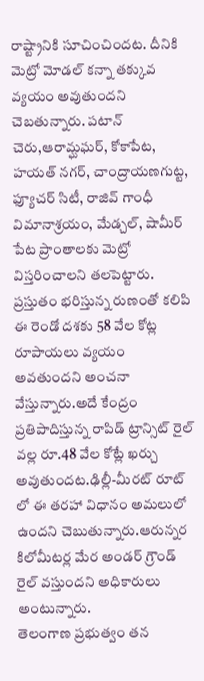రాష్ట్రానికి సూచించిందట. దీనికి మెట్రో మోడల్ కన్నా తక్కువ వ్యయం అవుతుందని చెబతున్నారు. పటాన్ చెరు,ఆరామ్ఘఘర్, కోకాపేట, హయత్ నగర్, చాంద్రాయణగుట్ట, ఫ్యూచర్ సిటీ, రాజివ్ గాంధీ విమానాశ్రయం, మేడ్చల్, షామీర్ పేట ప్రాంతాలకు మెట్రో విస్తరించాలని తలపెట్టారు. ప్రస్తుతం భరిస్తున్న రుణంతో కలిపి ఈ రెండో దశకు 58 వేల కోట్ల రూపాయలు వ్యయం అవతుందని అంచనా వేస్తున్నారు.అదే కేంద్రం ప్రతిపాదిస్తున్న రాపిడ్ ట్రాన్సిట్ రైల్ వల్ల రూ.48 వేల కోట్లే ఖర్చు అవుతుందట.ఢిల్లీ-మీరట్ రూట్ లో ఈ తరహా విధానం అమలులో ఉందని చెబుతున్నారు.ఆరున్నర కిలోమీటర్ల మేర అండర్ గ్రౌండ్ రైల్ వస్తుందని అధికారులు అంటున్నారు.
తెలంగాణ ప్రభుత్వం తన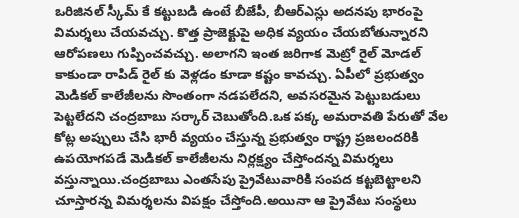ఒరిజినల్ స్కీమ్ కే కట్టుబడి ఉంటే బీజేపీ, బీఆర్ఎస్లు అదనపు భారంపై విమర్శలు చేయవచ్చు. కొత్త ప్రాజెక్టుపై అధిక వ్యయం చేయబోతున్నారని ఆరోపణలు గుప్పించవచ్చు. అలాగని ఇంత జరిగాక మెట్రో రైల్ మోడల్ కాకుండా రాపిడ్ రైల్ కు వెళ్లడం కూడా కష్టం కావచ్చు. ఏపీలో ప్రభుత్వం మెడికల్ కాలేజీలను సొంతంగా నడపలేదని, అవసరమైన పెట్టుబడులు పెట్టలేదని చంద్రబాబు సర్కార్ చెబుతోంది.ఒక పక్క అమరావతి పేరుతో వేల కోట్ల అప్పులు చేసి భారీ వ్యయం చేస్తున్న ప్రభుత్వం రాష్ట్ర ప్రజలందరికి ఉపయోగపడే మెడికల్ కాలేజీలను నిర్లక్ష్యం చేస్తోందన్న విమర్శలు వస్తున్నాయి.చంద్రబాబు ఎంతసేపు ప్రైవేటువారికి సంపద కట్టబెట్టాలని చూస్తారన్న విమర్శలను విపక్షం చేస్తోంది.అయినా ఆ ప్రైవేటు సంస్థలు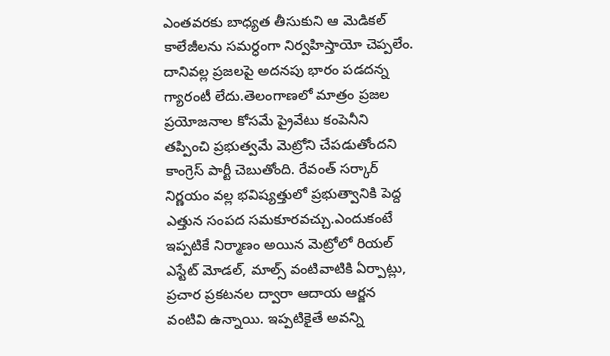ఎంతవరకు బాధ్యత తీసుకుని ఆ మెడికల్ కాలేజీలను సమర్ధంగా నిర్వహిస్తాయో చెప్పలేం.
దానివల్ల ప్రజలపై అదనపు భారం పడదన్న గ్యారంటీ లేదు.తెలంగాణలో మాత్రం ప్రజల ప్రయోజనాల కోసమే ప్రైవేటు కంపెనీని తప్పించి ప్రభుత్వమే మెట్రోని చేపడుతోందని కాంగ్రెస్ పార్టీ చెబుతోంది. రేవంత్ సర్కార్ నిర్ణయం వల్ల భవిష్యత్తులో ప్రభుత్వానికి పెద్ద ఎత్తున సంపద సమకూరవచ్చు.ఎందుకంటే ఇప్పటికే నిర్మాణం అయిన మెట్రోలో రియల్ ఎస్టేట్ మోడల్, మాల్స్ వంటివాటికి ఏర్పాట్లు, ప్రచార ప్రకటనల ద్వారా ఆదాయ ఆర్జన వంటివి ఉన్నాయి. ఇప్పటికైతే అవన్ని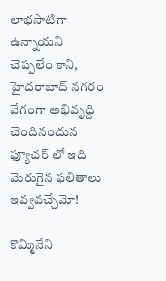లాభసాటిగా ఉన్నాయని చెప్పలేం కాని, హైదరాబాద్ నగరం వేగంగా అభివృద్ది చెందినందున ఫ్యూచర్ లో ఇది మెరుగైన ఫలితాలు ఇవ్వవచ్చేమో!

కొమ్మినేని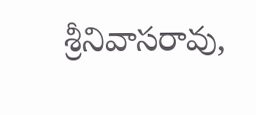శ్రీనివాసరావు,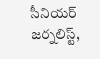సీనియర్ జర్నలిస్ట్,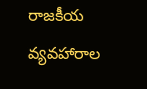రాజకీయ వ్యవహారాల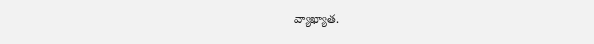వ్యాఖ్యాత.